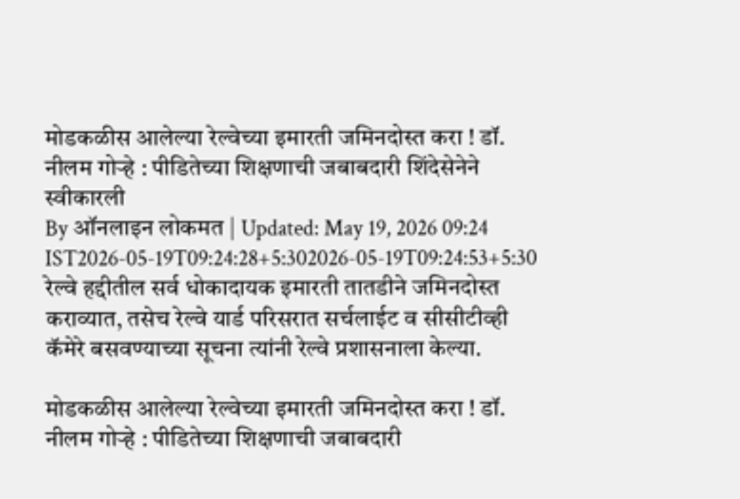मोडकळीस आलेल्या रेल्वेच्या इमारती जमिनदोस्त करा ! डॉ. नीलम गोऱ्हे : पीडितेच्या शिक्षणाची जबाबदारी शिंदेसेनेने स्वीकारली
By ऑनलाइन लोकमत | Updated: May 19, 2026 09:24 IST2026-05-19T09:24:28+5:302026-05-19T09:24:53+5:30
रेल्वे हद्दीतील सर्व धोकादायक इमारती तातडीने जमिनदोस्त कराव्यात, तसेच रेल्वे यार्ड परिसरात सर्चलाईट व सीसीटीव्ही कॅमेरे बसवण्याच्या सूचना त्यांनी रेल्वे प्रशासनाला केल्या.

मोडकळीस आलेल्या रेल्वेच्या इमारती जमिनदोस्त करा ! डॉ. नीलम गोऱ्हे : पीडितेच्या शिक्षणाची जबाबदारी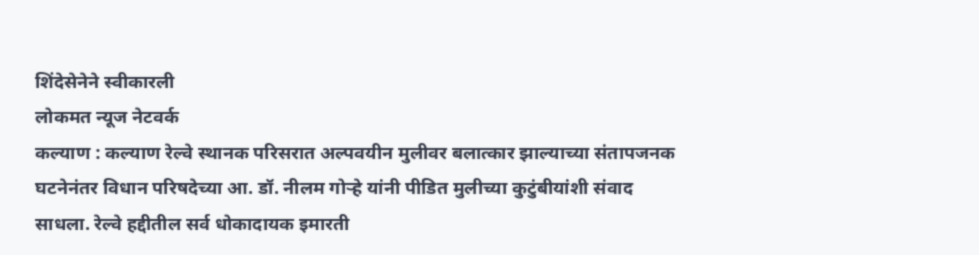शिंदेसेनेने स्वीकारली
लोकमत न्यूज नेटवर्क
कल्याण : कल्याण रेल्वे स्थानक परिसरात अल्पवयीन मुलीवर बलात्कार झाल्याच्या संतापजनक घटनेनंतर विधान परिषदेच्या आ. डॉ. नीलम गोऱ्हे यांनी पीडित मुलीच्या कुटुंबीयांशी संवाद साधला. रेल्वे हद्दीतील सर्व धोकादायक इमारती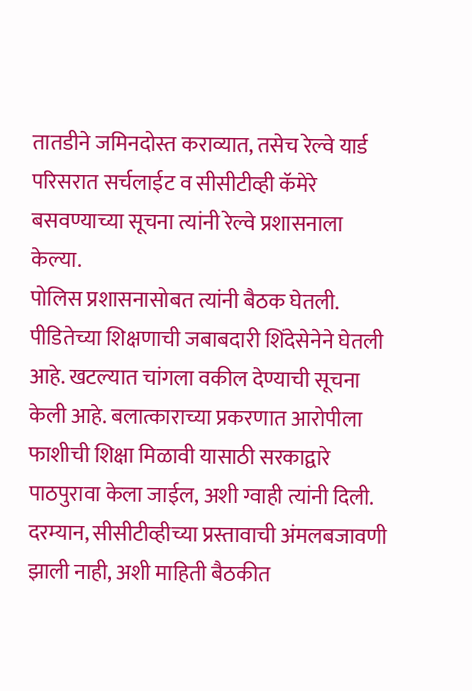तातडीने जमिनदोस्त कराव्यात, तसेच रेल्वे यार्ड परिसरात सर्चलाईट व सीसीटीव्ही कॅमेरे बसवण्याच्या सूचना त्यांनी रेल्वे प्रशासनाला केल्या.
पोलिस प्रशासनासोबत त्यांनी बैठक घेतली. पीडितेच्या शिक्षणाची जबाबदारी शिंदेसेनेने घेतली आहे. खटल्यात चांगला वकील देण्याची सूचना केली आहे. बलात्काराच्या प्रकरणात आरोपीला फाशीची शिक्षा मिळावी यासाठी सरकाद्वारे पाठपुरावा केला जाईल, अशी ग्वाही त्यांनी दिली. दरम्यान, सीसीटीव्हीच्या प्रस्तावाची अंमलबजावणी झाली नाही, अशी माहिती बैठकीत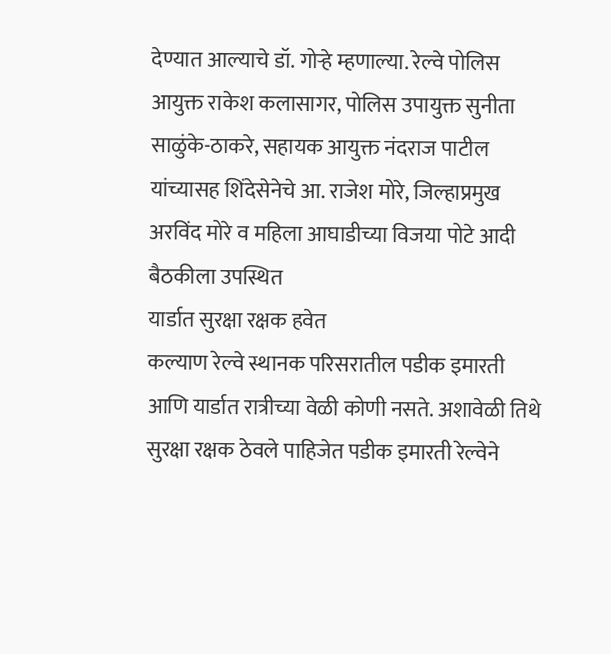देण्यात आल्याचे डॉ. गोऱ्हे म्हणाल्या. रेल्वे पोलिस आयुक्त राकेश कलासागर, पोलिस उपायुक्त सुनीता साळुंके-ठाकरे, सहायक आयुक्त नंदराज पाटील यांच्यासह शिंदेसेनेचे आ. राजेश मोरे, जिल्हाप्रमुख अरविंद मोरे व महिला आघाडीच्या विजया पोटे आदी बैठकीला उपस्थित
यार्डात सुरक्षा रक्षक हवेत
कल्याण रेल्वे स्थानक परिसरातील पडीक इमारती आणि यार्डात रात्रीच्या वेळी कोणी नसते. अशावेळी तिथे सुरक्षा रक्षक ठेवले पाहिजेत पडीक इमारती रेल्वेने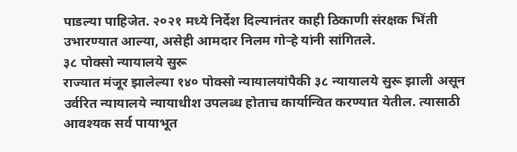पाडल्या पाहिजेत. २०२१ मध्ये निर्देश दिल्यानंतर काही ठिकाणी संरक्षक भिंती उभारण्यात आल्या, असेही आमदार निलम गोऱ्हे यांनी सांगितले.
३८ पोक्सो न्यायालये सुरू
राज्यात मंजूर झालेल्या १४० पोक्सो न्यायालयांपैकी ३८ न्यायालये सुरू झाली असून उर्वरित न्यायालये न्यायाधीश उपलब्ध होताच कार्यान्वित करण्यात येतील. त्यासाठी आवश्यक सर्व पायाभूत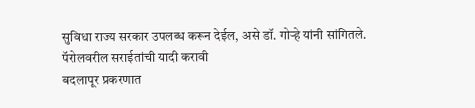सुविधा राज्य सरकार उपलब्ध करून देईल, असे डॉ. गोऱ्हे यांनी सांगितले.
पॅरोलवरील सराईतांची यादी करावी
बदलापूर प्रकरणात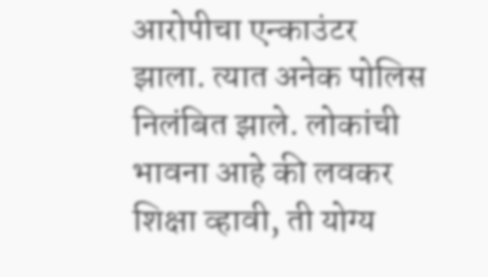आरोपीचा एन्काउंटर झाला. त्यात अनेक पोलिस निलंबित झाले. लोकांची भावना आहे की लवकर शिक्षा व्हावी, ती योग्य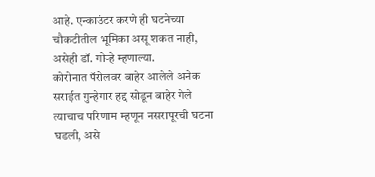आहे. एन्काउंटर करणे ही घटनेच्या चौकटीतील भूमिका असू शकत नाही, असेही डॉ. गोऱ्हे म्हणाल्या.
कोरोनात पॅरोलवर बाहेर आलेले अनेक सराईत गुन्हेगार हद्द सोडून बाहेर गेले त्याचाच परिणाम म्हणून नसरापूरची घटना घडली, असे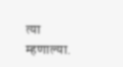त्या म्हणाल्या.